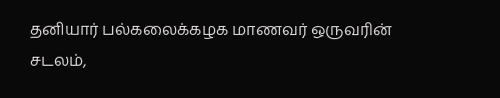தனியார் பல்கலைக்கழக மாணவர் ஒருவரின் சடலம்,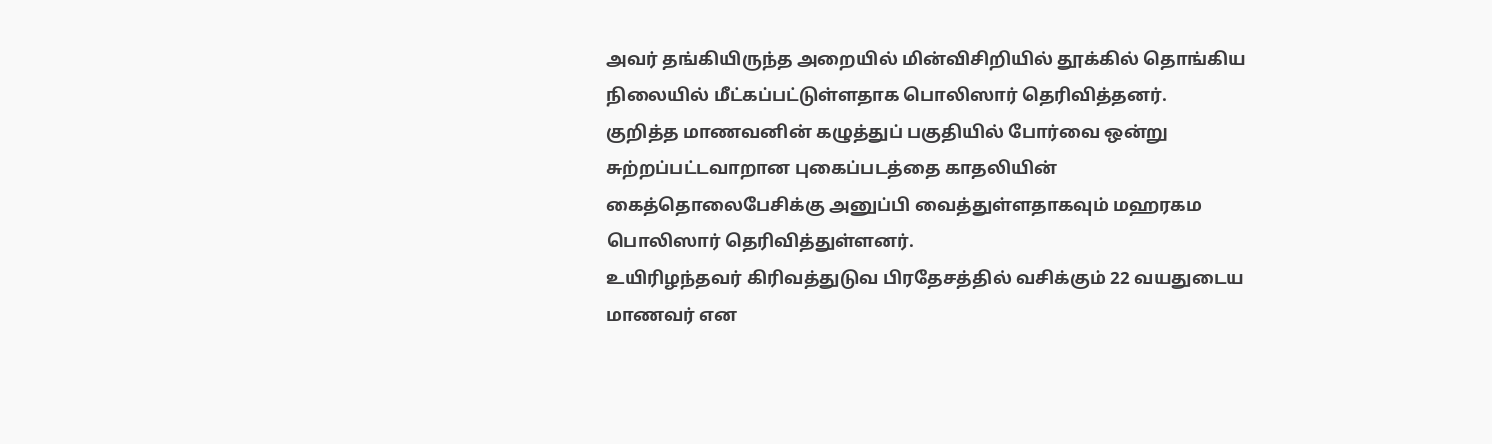அவர் தங்கியிருந்த அறையில் மின்விசிறியில் தூக்கில் தொங்கிய நிலையில் மீட்கப்பட்டுள்ளதாக பொலிஸார் தெரிவித்தனர்.
குறித்த மாணவனின் கழுத்துப் பகுதியில் போர்வை ஒன்று சுற்றப்பட்டவாறான புகைப்படத்தை காதலியின் கைத்தொலைபேசிக்கு அனுப்பி வைத்துள்ளதாகவும் மஹரகம பொலிஸார் தெரிவித்துள்ளனர்.
உயிரிழந்தவர் கிரிவத்துடுவ பிரதேசத்தில் வசிக்கும் 22 வயதுடைய மாணவர் என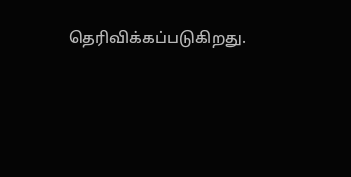தெரிவிக்கப்படுகிறது.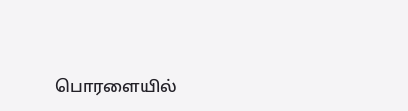பொரளையில்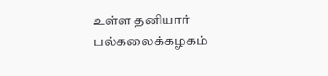உள்ள தனியார் பல்கலைக்கழகம்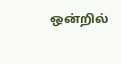ஒன்றில்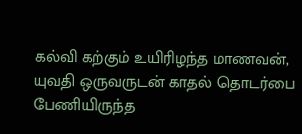கல்வி கற்கும் உயிரிழந்த மாணவன், யுவதி ஒருவருடன் காதல் தொடர்பை பேணியிருந்த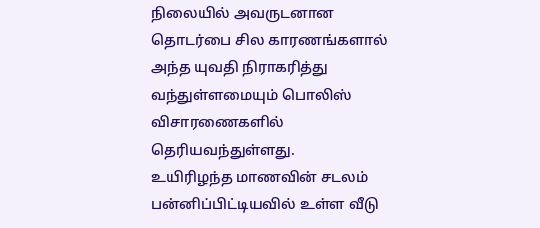நிலையில் அவருடனான தொடர்பை சில காரணங்களால் அந்த யுவதி நிராகரித்து வந்துள்ளமையும் பொலிஸ் விசாரணைகளில் தெரியவந்துள்ளது.
உயிரிழந்த மாணவின் சடலம் பன்னிப்பிட்டியவில் உள்ள வீடு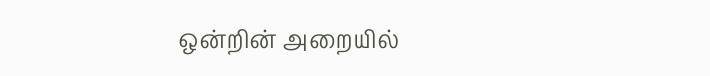ஒன்றின் அறையில்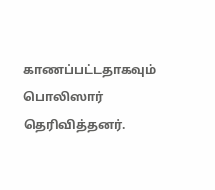காணப்பட்டதாகவும் பொலிஸார் தெரிவித்தனர்.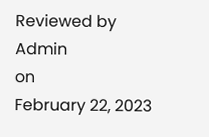Reviewed by Admin
on
February 22, 2023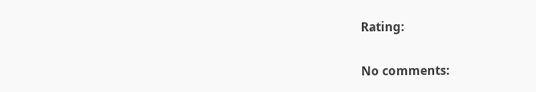Rating:

No comments: